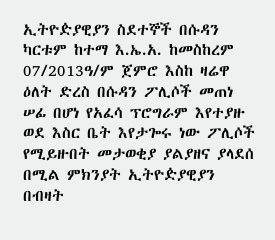ኢትዮዽያዊያን ስደተኞች በሱዳን ካርቱም ከተማ እ.ኤ.አ. ከመስከረም 07/2013ዓ/ም ጀምሮ እስከ ዛሬዋ ዕለት ድረስ በሱዳን ፖሊሶች መጠነ ሠፊ በሆነ የአፈሳ ፕሮግራም እየተያዙ ወደ እስር ቤት እየታጐሩ ነው ፖሊሶች የሚይዙበት መታወቂያ ያልያዘና ያላደሰ በሚል ምክንያት ኢትዮዽያዊያን በብዛት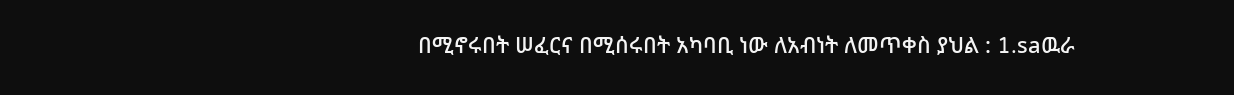በሚኖሩበት ሠፈርና በሚሰሩበት አካባቢ ነው ለአብነት ለመጥቀስ ያህል : 1.saዉራ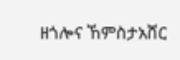ዘጎሎና ኸምስታአሸር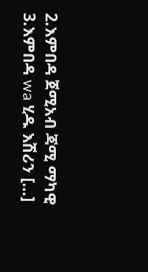2.እምበዳ ጀሚአብ ጃሚ ማካዊ 3.እምበዳ wa ሂዱ እሽሪን […]